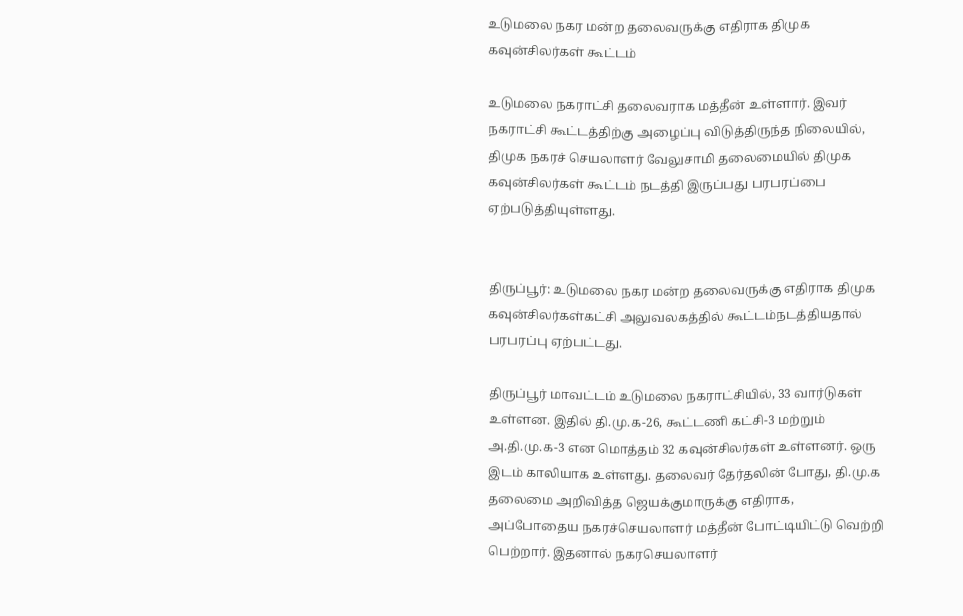உடுமலை நகர மன்ற தலைவருக்கு எதிராக திமுக கவுன்சிலர்கள் கூட்டம்

உடுமலை நகராட்சி தலைவராக மத்தீன் உள்ளார். இவர் நகராட்சி கூட்டத்திற்கு அழைப்பு விடுத்திருந்த நிலையில், திமுக நகரச் செயலாளர் வேலுசாமி தலைமையில் திமுக கவுன்சிலர்கள் கூட்டம் நடத்தி இருப்பது பரபரப்பை ஏற்படுத்தியுள்ளது.


திருப்பூர்: உடுமலை நகர மன்ற தலைவருக்கு எதிராக திமுக கவுன்சிலர்கள்கட்சி அலுவலகத்தில் கூட்டம்நடத்தியதால் பரபரப்பு ஏற்பட்டது.

திருப்பூர் மாவட்டம் உடுமலை நகராட்சியில், 33 வார்டுகள் உள்ளன. இதில் தி.மு.க-26, கூட்டணி கட்சி-3 மற்றும் அ.தி.மு.க-3 என மொத்தம் 32 கவுன்சிலர்கள் உள்ளனர். ஒரு இடம் காலியாக உள்ளது. தலைவர் தேர்தலின் போது, தி.மு.க தலைமை அறிவித்த ஜெயக்குமாருக்கு எதிராக, அப்போதைய நகரச்செயலாளர் மத்தீன் போட்டியிட்டு வெற்றி பெற்றார். இதனால் நகரசெயலாளர்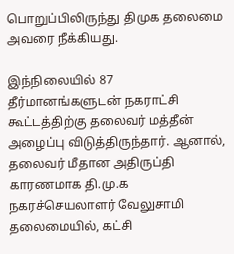பொறுப்பிலிருந்து திமுக தலைமை அவரை நீக்கியது.

இந்நிலையில் 87 தீர்மானங்களுடன் நகராட்சி கூட்டத்திற்கு தலைவர் மத்தீன் அழைப்பு விடுத்திருந்தார். ஆனால், தலைவர் மீதான அதிருப்தி காரணமாக தி.மு.க நகரச்செயலாளர் வேலுசாமி தலைமையில், கட்சி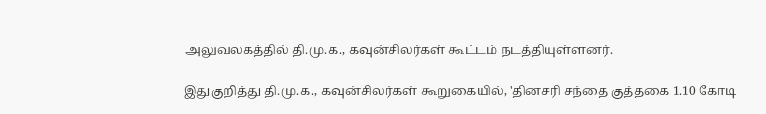அலுவலகத்தில் தி.மு.க., கவுன்சிலர்கள் கூட்டம் நடத்தியுள்ளனர்.

இதுகுறித்து தி.மு.க., கவுன்சிலர்கள் கூறுகையில், 'தினசரி சந்தை குத்தகை 1.10 கோடி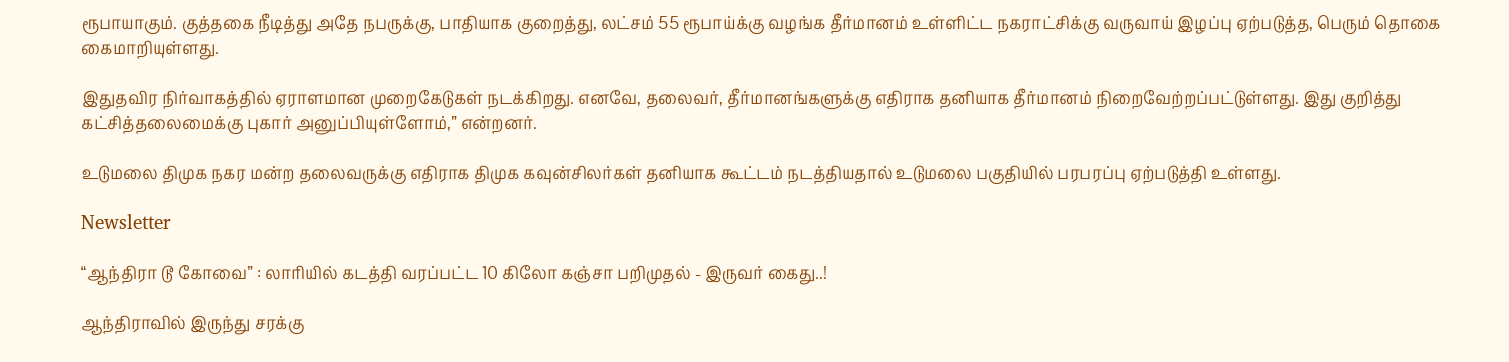ரூபாயாகும். குத்தகை நீடித்து அதே நபருக்கு, பாதியாக குறைத்து, லட்சம் 55 ரூபாய்க்கு வழங்க தீர்மானம் உள்ளிட்ட நகராட்சிக்கு வருவாய் இழப்பு ஏற்படுத்த, பெரும் தொகை கைமாறியுள்ளது.

இதுதவிர நிர்வாகத்தில் ஏராளமான முறைகேடுகள் நடக்கிறது. எனவே, தலைவர், தீர்மானங்களுக்கு எதிராக தனியாக தீர்மானம் நிறைவேற்றப்பட்டுள்ளது. இது குறித்து கட்சித்தலைமைக்கு புகார் அனுப்பியுள்ளோம்,” என்றனர்.

உடுமலை திமுக நகர மன்ற தலைவருக்கு எதிராக திமுக கவுன்சிலர்கள் தனியாக கூட்டம் நடத்தியதால் உடுமலை பகுதியில் பரபரப்பு ஏற்படுத்தி உள்ளது.

Newsletter

“ஆந்திரா டூ கோவை” : லாரியில் கடத்தி வரப்பட்ட 10 கிலோ கஞ்சா பறிமுதல் - இருவர் கைது..!

ஆந்திராவில் இருந்து சரக்கு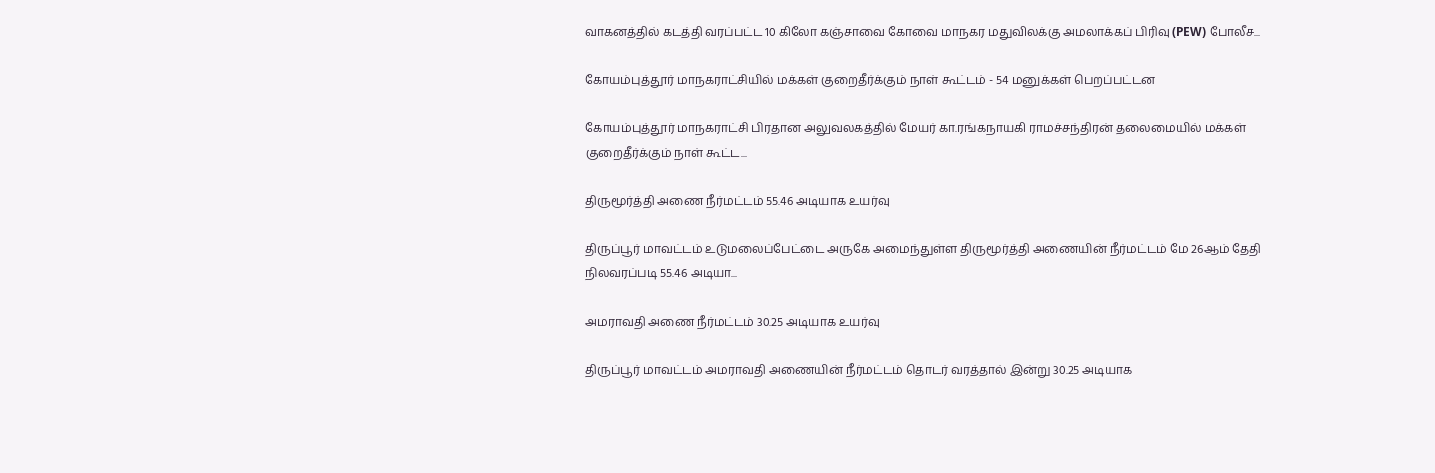வாகனத்தில் கடத்தி வரப்பட்ட 10 கிலோ கஞ்சாவை கோவை மாநகர மதுவிலக்கு அமலாக்கப் பிரிவு (PEW) போலீச...

கோயம்புத்தூர் மாநகராட்சியில் மக்கள் குறைதீர்க்கும் நாள் கூட்டம் - 54 மனுக்கள் பெறப்பட்டன

கோயம்புத்தூர் மாநகராட்சி பிரதான அலுவலகத்தில் மேயர் கா.ரங்கநாயகி ராமச்சந்திரன் தலைமையில் மக்கள் குறைதீர்க்கும் நாள் கூட்ட...

திருமூர்த்தி அணை நீர்மட்டம் 55.46 அடியாக உயர்வு

திருப்பூர் மாவட்டம் உடுமலைப்பேட்டை அருகே அமைந்துள்ள திருமூர்த்தி அணையின் நீர்மட்டம் மே 26ஆம் தேதி நிலவரப்படி 55.46 அடியா...

அமராவதி அணை நீர்மட்டம் 30.25 அடியாக உயர்வு

திருப்பூர் மாவட்டம் அமராவதி அணையின் நீர்மட்டம் தொடர் வரத்தால் இன்று 30.25 அடியாக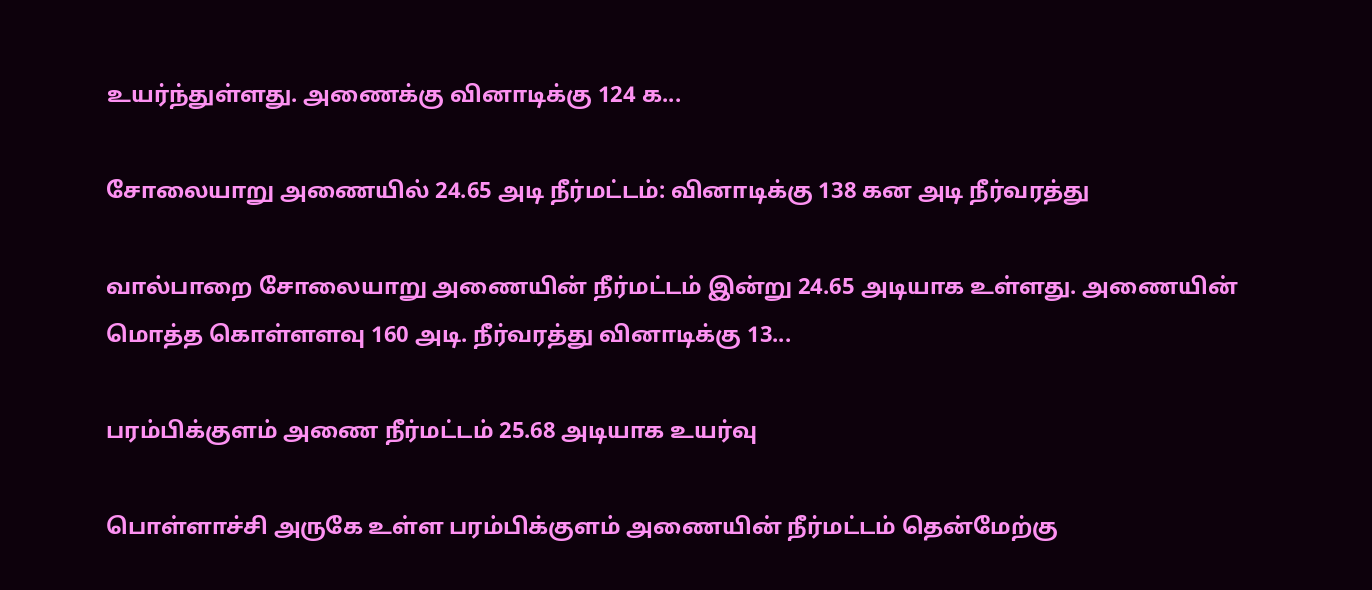உயர்ந்துள்ளது. அணைக்கு வினாடிக்கு 124 க...

சோலையாறு அணையில் 24.65 அடி நீர்மட்டம்: வினாடிக்கு 138 கன அடி நீர்வரத்து

வால்பாறை சோலையாறு அணையின் நீர்மட்டம் இன்று 24.65 அடியாக உள்ளது. அணையின் மொத்த கொள்ளளவு 160 அடி. நீர்வரத்து வினாடிக்கு 13...

பரம்பிக்குளம் அணை நீர்மட்டம் 25.68 அடியாக உயர்வு

பொள்ளாச்சி அருகே உள்ள பரம்பிக்குளம் அணையின் நீர்மட்டம் தென்மேற்கு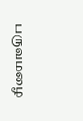பருவமழை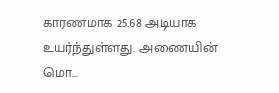காரணமாக 25.68 அடியாக உயர்ந்துள்ளது. அணையின் மொ...